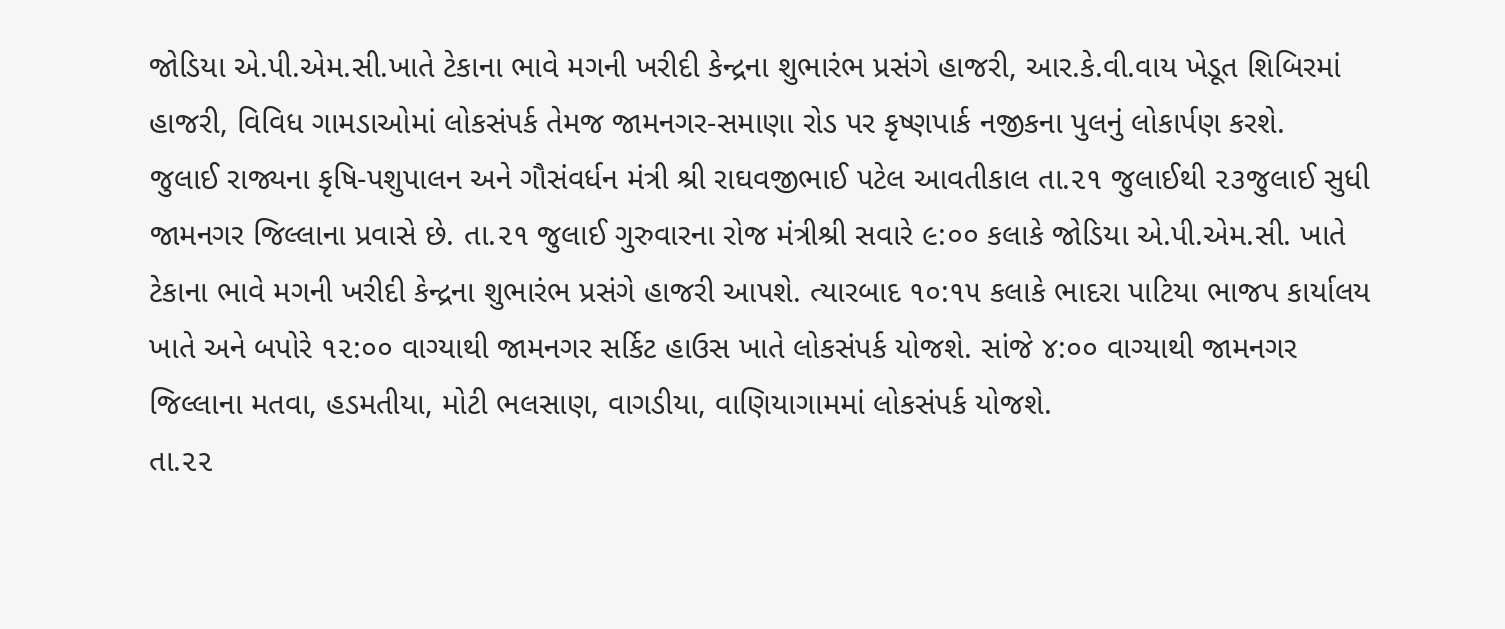જોડિયા એ.પી.એમ.સી.ખાતે ટેકાના ભાવે મગની ખરીદી કેન્દ્રના શુભારંભ પ્રસંગે હાજરી, આર.કે.વી.વાય ખેડૂત શિબિરમાં હાજરી, વિવિધ ગામડાઓમાં લોકસંપર્ક તેમજ જામનગર-સમાણા રોડ પર કૃષ્ણપાર્ક નજીકના પુલનું લોકાર્પણ કરશે.
જુલાઈ રાજ્યના કૃષિ-પશુપાલન અને ગૌસંવર્ધન મંત્રી શ્રી રાઘવજીભાઈ પટેલ આવતીકાલ તા.૨૧ જુલાઈથી ૨૩જુલાઈ સુધી જામનગર જિલ્લાના પ્રવાસે છે. તા.૨૧ જુલાઈ ગુરુવારના રોજ મંત્રીશ્રી સવારે ૯:૦૦ કલાકે જોડિયા એ.પી.એમ.સી. ખાતે ટેકાના ભાવે મગની ખરીદી કેન્દ્રના શુભારંભ પ્રસંગે હાજરી આપશે. ત્યારબાદ ૧૦:૧૫ કલાકે ભાદરા પાટિયા ભાજપ કાર્યાલય ખાતે અને બપોરે ૧૨:૦૦ વાગ્યાથી જામનગર સર્કિટ હાઉસ ખાતે લોકસંપર્ક યોજશે. સાંજે ૪:૦૦ વાગ્યાથી જામનગર જિલ્લાના મતવા, હડમતીયા, મોટી ભલસાણ, વાગડીયા, વાણિયાગામમાં લોકસંપર્ક યોજશે.
તા.૨૨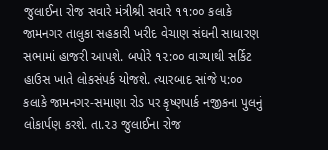જુલાઈના રોજ સવારે મંત્રીશ્રી સવારે ૧૧:૦૦ કલાકે જામનગર તાલુકા સહકારી ખરીદ વેચાણ સંઘની સાધારણ સભામાં હાજરી આપશે. બપોરે ૧૨:૦૦ વાગ્યાથી સર્કિટ હાઉસ ખાતે લોકસંપર્ક યોજશે. ત્યારબાદ સાંજે ૫:૦૦ કલાકે જામનગર-સમાણા રોડ પર કૃષ્ણપાર્ક નજીકના પુલનું લોકાર્પણ કરશે. તા.૨૩ જુલાઈના રોજ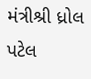મંત્રીશ્રી ધ્રોલ પટેલ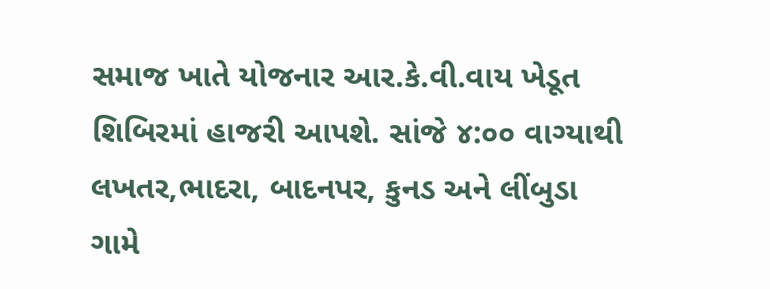સમાજ ખાતે યોજનાર આર.કે.વી.વાય ખેડૂત શિબિરમાં હાજરી આપશે. સાંજે ૪:૦૦ વાગ્યાથી લખતર,ભાદરા, બાદનપર, કુનડ અને લીંબુડા ગામે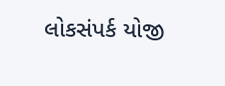લોકસંપર્ક યોજી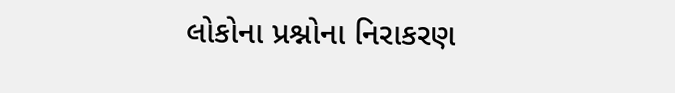લોકોના પ્રશ્નોના નિરાકરણ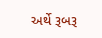અર્થે રૂબરૂ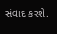સંવાદ કરશે.